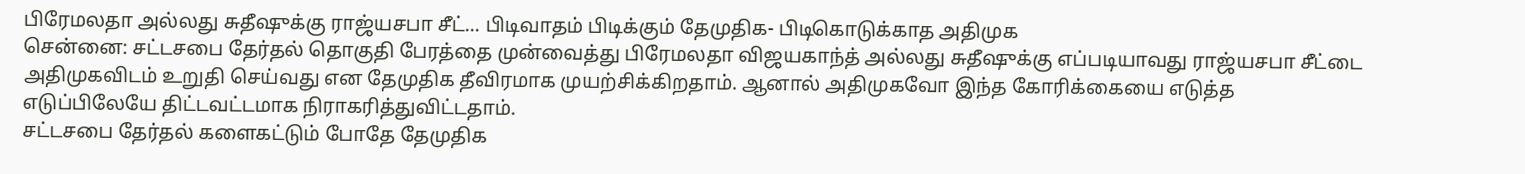பிரேமலதா அல்லது சுதீஷுக்கு ராஜ்யசபா சீட்... பிடிவாதம் பிடிக்கும் தேமுதிக- பிடிகொடுக்காத அதிமுக
சென்னை: சட்டசபை தேர்தல் தொகுதி பேரத்தை முன்வைத்து பிரேமலதா விஜயகாந்த் அல்லது சுதீஷுக்கு எப்படியாவது ராஜ்யசபா சீட்டை அதிமுகவிடம் உறுதி செய்வது என தேமுதிக தீவிரமாக முயற்சிக்கிறதாம். ஆனால் அதிமுகவோ இந்த கோரிக்கையை எடுத்த எடுப்பிலேயே திட்டவட்டமாக நிராகரித்துவிட்டதாம்.
சட்டசபை தேர்தல் களைகட்டும் போதே தேமுதிக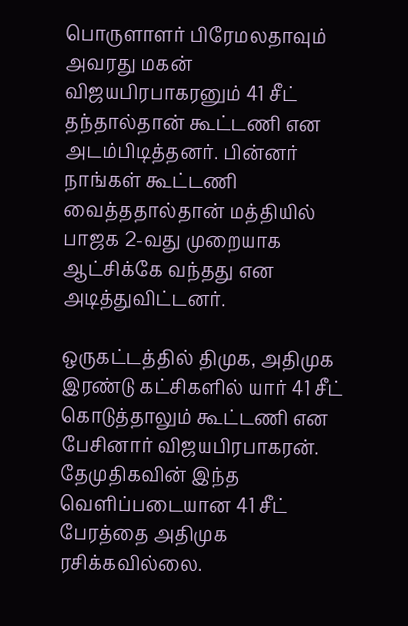பொருளாளர் பிரேமலதாவும் அவரது மகன் விஜயபிரபாகரனும் 41 சீட் தந்தால்தான் கூட்டணி என அடம்பிடித்தனர். பின்னர் நாங்கள் கூட்டணி வைத்ததால்தான் மத்தியில் பாஜக 2-வது முறையாக ஆட்சிக்கே வந்தது என அடித்துவிட்டனர்.

ஒருகட்டத்தில் திமுக, அதிமுக இரண்டு கட்சிகளில் யார் 41 சீட் கொடுத்தாலும் கூட்டணி என பேசினார் விஜயபிரபாகரன். தேமுதிகவின் இந்த வெளிப்படையான 41 சீட் பேரத்தை அதிமுக ரசிக்கவில்லை.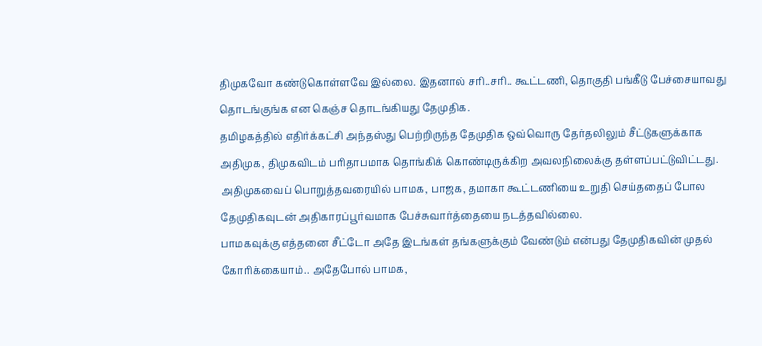திமுகவோ கண்டுகொள்ளவே இல்லை. இதனால் சரி..சரி.. கூட்டணி, தொகுதி பங்கீடு பேச்சையாவது தொடங்குங்க என கெஞ்ச தொடங்கியது தேமுதிக.
தமிழகத்தில் எதிர்க்கட்சி அந்தஸ்து பெற்றிருந்த தேமுதிக ஒவ்வொரு தேர்தலிலும் சீட்டுகளுக்காக அதிமுக, திமுகவிடம் பரிதாபமாக தொங்கிக் கொண்டிருக்கிற அவலநிலைக்கு தள்ளப்பட்டுவிட்டது. அதிமுகவைப் பொறுத்தவரையில் பாமக, பாஜக, தமாகா கூட்டணியை உறுதி செய்ததைப் போல தேமுதிகவுடன் அதிகாரப்பூர்வமாக பேச்சுவார்த்தையை நடத்தவில்லை.
பாமகவுக்கு எத்தனை சீட்டோ அதே இடங்கள் தங்களுக்கும் வேண்டும் என்பது தேமுதிகவின் முதல் கோரிக்கையாம்.. அதேபோல் பாமக,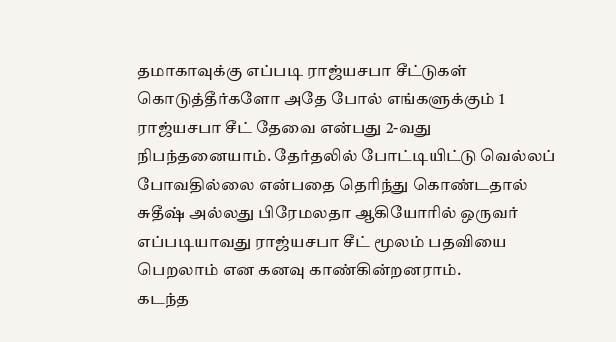தமாகாவுக்கு எப்படி ராஜ்யசபா சீட்டுகள் கொடுத்தீர்களோ அதே போல் எங்களுக்கும் 1 ராஜ்யசபா சீட் தேவை என்பது 2-வது நிபந்தனையாம். தேர்தலில் போட்டியிட்டு வெல்லப் போவதில்லை என்பதை தெரிந்து கொண்டதால் சுதீஷ் அல்லது பிரேமலதா ஆகியோரில் ஒருவர் எப்படியாவது ராஜ்யசபா சீட் மூலம் பதவியை பெறலாம் என கனவு காண்கின்றனராம்.
கடந்த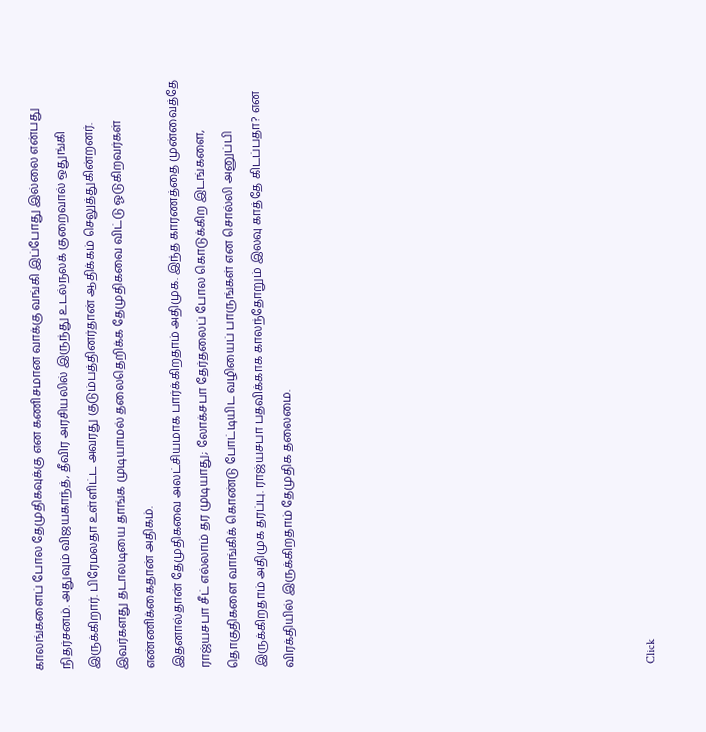காலங்களைப் போல தேமுதிகவுக்கு என கணிசமான வாக்கு வங்கி இப்போது இல்லை என்பது நிதர்சனம். அதுவும் விஜயகாந்த், தீவிர அரசியலில் இருந்து உடல்நலக் குறைவால் ஒதுங்கி இருக்கிறார். பிரேமலதா உள்ளிட்ட அவரது குடும்பத்தினர்தான் ஆதிக்கம் செலுத்துகின்றனர். இவர்களது தடாலடியை தாங்க முடியாமல் தலைதெறிக்க தேமுதிகவை விட்டு ஓடுகிறவர்கள் எண்ணிக்கைதான் அதிகம்.
இதனால்தான் தேமுதிகவை அலட்சியமாக பார்க்கிறதாம் அதிமுக. இந்த காரணத்தை முன்வைத்தே ராஜ்யசபா சீட் எல்லாம் தர முடியாது; லோக்சபா தேர்தலைப் போல கொடுக்கிற இடங்களை, தொகுதிகளை வாங்கிக் கொண்டு போட்டியிட வழியைப் பாருங்கள் என சொல்லி அனுப்பி இருக்கிறதாம் அதிமுக தரப்பு. ராஜ்யசபா பதவிக்காக காலந்தோறும் இலவு காத்தே கிடப்பதா? என விரக்தியில் இருக்கிறதாம் தேமுதிக தலைமை.












Click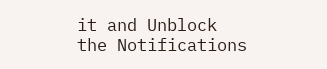it and Unblock the Notifications